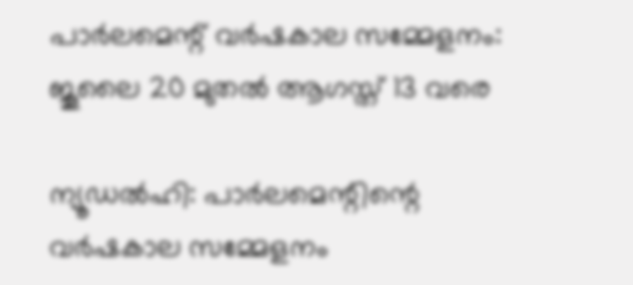പാർലമെന്റ് വർഷകാല സമ്മേളനം: ജൂലൈ 20 മുതൽ ആഗസ്ത് 13 വരെ

ന്യൂഡൽഹി: പാർലമെന്റിന്റെ വർഷകാല സമ്മേളനം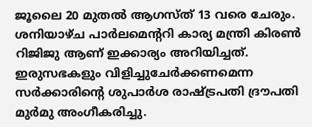ജൂലൈ 20 മുതൽ ആഗസ്ത് 13 വരെ ചേരും. ശനിയാഴ്ച പാർലമെന്ററി കാര്യ മന്ത്രി കിരൺ റിജിജു ആണ് ഇക്കാര്യം അറിയിച്ചത്. ഇരുസഭകളും വിളിച്ചുചേർക്കണമെന്ന സർക്കാരിന്റെ ശുപാർശ രാഷ്ട്രപതി ദ്രൗപതി മുർമു അംഗീകരിച്ചു.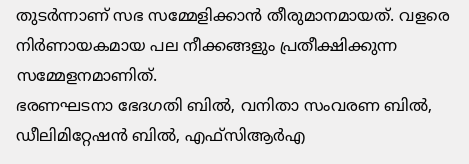തുടർന്നാണ് സഭ സമ്മേളിക്കാൻ തീരുമാനമായത്. വളരെ നിർണായകമായ പല നീക്കങ്ങളും പ്രതീക്ഷിക്കുന്ന സമ്മേളനമാണിത്.
ഭരണഘടനാ ഭേദഗതി ബിൽ, വനിതാ സംവരണ ബിൽ, ഡീലിമിറ്റേഷൻ ബിൽ, എഫ്സിആർഎ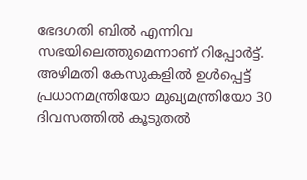ഭേദഗതി ബിൽ എന്നിവ സഭയിലെത്തുമെന്നാണ് റിപ്പോർട്ട്. അഴിമതി കേസുകളിൽ ഉൾപ്പെട്ട് പ്രധാനമന്ത്രിയോ മുഖ്യമന്ത്രിയോ 30 ദിവസത്തിൽ കൂടുതൽ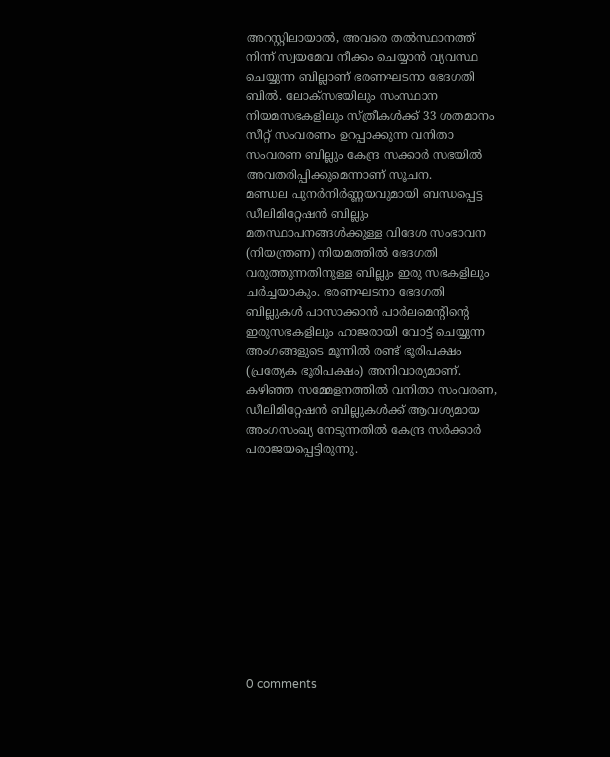അറസ്റ്റിലായാൽ, അവരെ തൽസ്ഥാനത്ത് നിന്ന് സ്വയമേവ നീക്കം ചെയ്യാൻ വ്യവസ്ഥ ചെയ്യുന്ന ബില്ലാണ് ഭരണഘടനാ ഭേദഗതി ബിൽ. ലോക്സഭയിലും സംസ്ഥാന നിയമസഭകളിലും സ്ത്രീകൾക്ക് 33 ശതമാനം സീറ്റ് സംവരണം ഉറപ്പാക്കുന്ന വനിതാ സംവരണ ബില്ലും കേന്ദ്ര സക്കാർ സഭയിൽ അവതരിപ്പിക്കുമെന്നാണ് സൂചന.
മണ്ഡല പുനർനിർണ്ണയവുമായി ബന്ധപ്പെട്ട ഡീലിമിറ്റേഷൻ ബില്ലും മതസ്ഥാപനങ്ങൾക്കുള്ള വിദേശ സംഭാവന (നിയന്ത്രണ) നിയമത്തിൽ ഭേദഗതി വരുത്തുന്നതിനുള്ള ബില്ലും ഇരു സഭകളിലും ചർച്ചയാകും. ഭരണഘടനാ ഭേദഗതി ബില്ലുകൾ പാസാക്കാൻ പാർലമെന്റിന്റെ ഇരുസഭകളിലും ഹാജരായി വോട്ട് ചെയ്യുന്ന അംഗങ്ങളുടെ മൂന്നിൽ രണ്ട് ഭൂരിപക്ഷം (പ്രത്യേക ഭൂരിപക്ഷം) അനിവാര്യമാണ്. കഴിഞ്ഞ സമ്മേളനത്തിൽ വനിതാ സംവരണ, ഡീലിമിറ്റേഷൻ ബില്ലുകൾക്ക് ആവശ്യമായ അംഗസംഖ്യ നേടുന്നതിൽ കേന്ദ്ര സർക്കാർ പരാജയപ്പെട്ടിരുന്നു.











0 comments